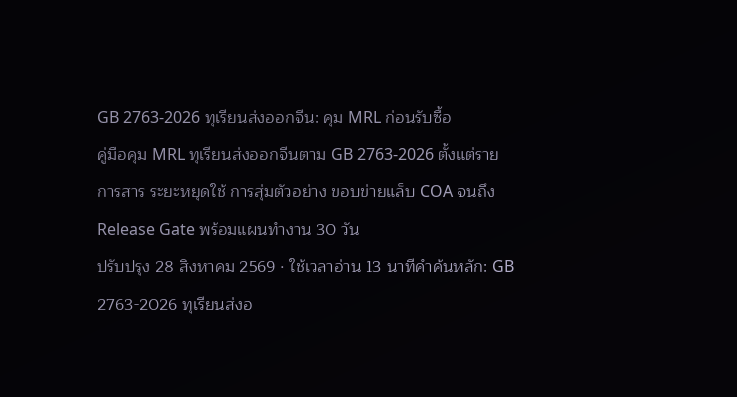GB 2763-2026 ทุเรียนส่งออกจีน: คุม MRL ก่อนรับซื้อ
คู่มือคุม MRL ทุเรียนส่งออกจีนตาม GB 2763-2026 ตั้งแต่รายการสาร ระยะหยุดใช้ การสุ่มตัวอย่าง ขอบข่ายแล็บ COA จนถึง Release Gate พร้อมแผนทำงาน 30 วัน
ปรับปรุง 28 สิงหาคม 2569 · ใช้เวลาอ่าน 13 นาทีคำค้นหลัก: GB 2763-2026 ทุเรียนส่งอ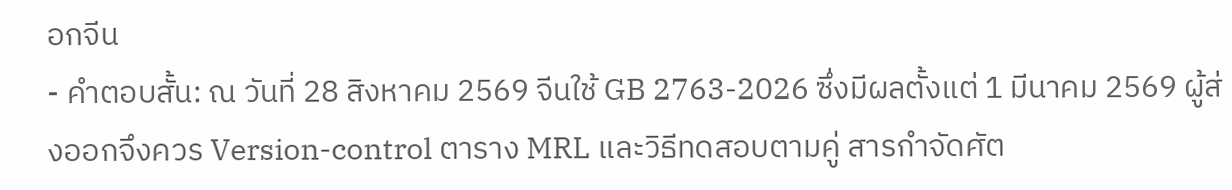อกจีน
- คำตอบสั้น: ณ วันที่ 28 สิงหาคม 2569 จีนใช้ GB 2763-2026 ซึ่งมีผลตั้งแต่ 1 มีนาคม 2569 ผู้ส่งออกจึงควร Version-control ตาราง MRL และวิธีทดสอบตามคู่ สารกำจัดศัต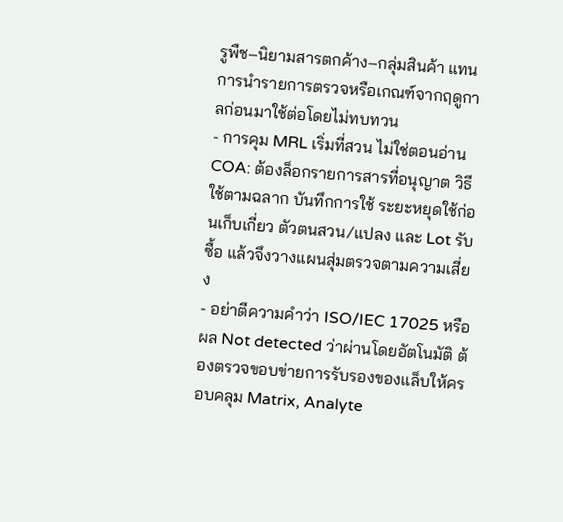รูพืช–นิยามสารตกค้าง–กลุ่มสินค้า แทนการนำรายการตรวจหรือเกณฑ์จากฤดูกาลก่อนมาใช้ต่อโดยไม่ทบทวน
- การคุม MRL เริ่มที่สวน ไม่ใช่ตอนอ่าน COA: ต้องล็อกรายการสารที่อนุญาต วิธีใช้ตามฉลาก บันทึกการใช้ ระยะหยุดใช้ก่อนเก็บเกี่ยว ตัวตนสวน/แปลง และ Lot รับซื้อ แล้วจึงวางแผนสุ่มตรวจตามความเสี่ยง
- อย่าตีความคำว่า ISO/IEC 17025 หรือผล Not detected ว่าผ่านโดยอัตโนมัติ ต้องตรวจขอบข่ายการรับรองของแล็บให้ครอบคลุม Matrix, Analyte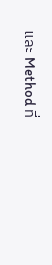และ Method ที่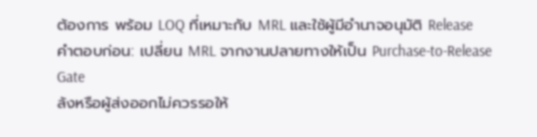ต้องการ พร้อม LOQ ที่เหมาะกับ MRL และใช้ผู้มีอำนาจอนุมัติ Release
คำตอบก่อน: เปลี่ยน MRL จากงานปลายทางให้เป็น Purchase-to-Release Gate
ล้งหรือผู้ส่งออกไม่ควรรอให้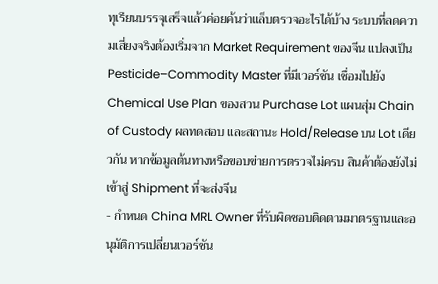ทุเรียนบรรจุเสร็จแล้วค่อยค้นว่าแล็บตรวจอะไรได้บ้าง ระบบที่ลดความเสี่ยงจริงต้องเริ่มจาก Market Requirement ของจีน แปลงเป็น Pesticide–Commodity Master ที่มีเวอร์ชัน เชื่อมไปยัง Chemical Use Plan ของสวน Purchase Lot แผนสุ่ม Chain of Custody ผลทดสอบ และสถานะ Hold/Release บน Lot เดียวกัน หากข้อมูลต้นทางหรือขอบข่ายการตรวจไม่ครบ สินค้าต้องยังไม่เข้าสู่ Shipment ที่จะส่งจีน
- กำหนด China MRL Owner ที่รับผิดชอบติดตามมาตรฐานและอนุมัติการเปลี่ยนเวอร์ชัน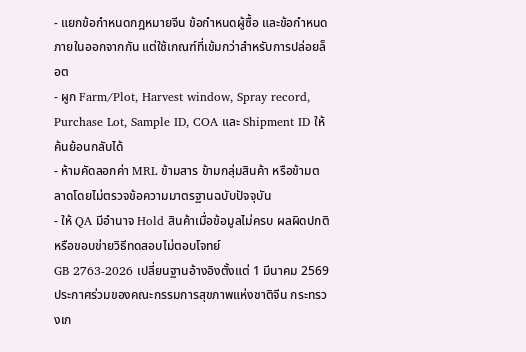- แยกข้อกำหนดกฎหมายจีน ข้อกำหนดผู้ซื้อ และข้อกำหนดภายในออกจากกัน แต่ใช้เกณฑ์ที่เข้มกว่าสำหรับการปล่อยล็อต
- ผูก Farm/Plot, Harvest window, Spray record, Purchase Lot, Sample ID, COA และ Shipment ID ให้ค้นย้อนกลับได้
- ห้ามคัดลอกค่า MRL ข้ามสาร ข้ามกลุ่มสินค้า หรือข้ามตลาดโดยไม่ตรวจข้อความมาตรฐานฉบับปัจจุบัน
- ให้ QA มีอำนาจ Hold สินค้าเมื่อข้อมูลไม่ครบ ผลผิดปกติ หรือขอบข่ายวิธีทดสอบไม่ตอบโจทย์
GB 2763-2026 เปลี่ยนฐานอ้างอิงตั้งแต่ 1 มีนาคม 2569
ประกาศร่วมของคณะกรรมการสุขภาพแห่งชาติจีน กระทรวงเก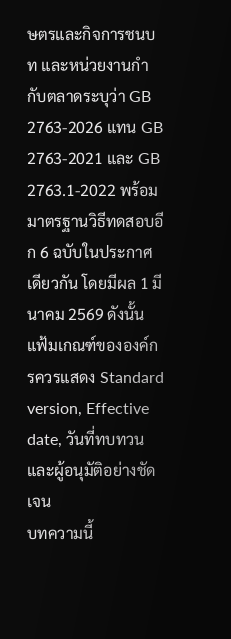ษตรและกิจการชนบท และหน่วยงานกำกับตลาดระบุว่า GB 2763-2026 แทน GB 2763-2021 และ GB 2763.1-2022 พร้อมมาตรฐานวิธีทดสอบอีก 6 ฉบับในประกาศเดียวกัน โดยมีผล 1 มีนาคม 2569 ดังนั้นแฟ้มเกณฑ์ขององค์กรควรแสดง Standard version, Effective date, วันที่ทบทวน และผู้อนุมัติอย่างชัดเจน
บทความนี้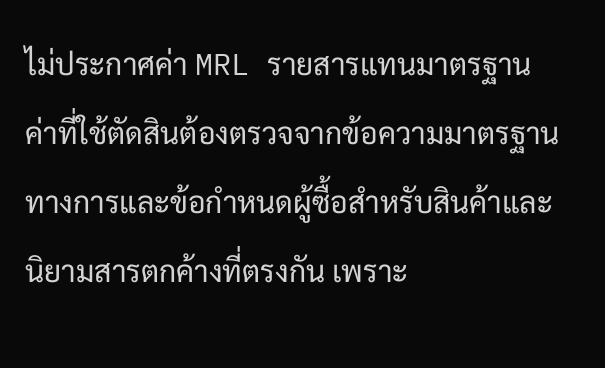ไม่ประกาศค่า MRL รายสารแทนมาตรฐาน
ค่าที่ใช้ตัดสินต้องตรวจจากข้อความมาตรฐานทางการและข้อกำหนดผู้ซื้อสำหรับสินค้าและนิยามสารตกค้างที่ตรงกัน เพราะ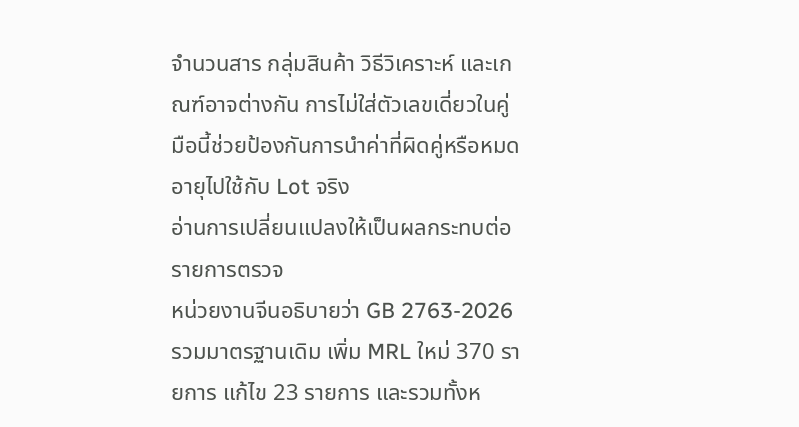จำนวนสาร กลุ่มสินค้า วิธีวิเคราะห์ และเกณฑ์อาจต่างกัน การไม่ใส่ตัวเลขเดี่ยวในคู่มือนี้ช่วยป้องกันการนำค่าที่ผิดคู่หรือหมดอายุไปใช้กับ Lot จริง
อ่านการเปลี่ยนแปลงให้เป็นผลกระทบต่อรายการตรวจ
หน่วยงานจีนอธิบายว่า GB 2763-2026 รวมมาตรฐานเดิม เพิ่ม MRL ใหม่ 370 รายการ แก้ไข 23 รายการ และรวมทั้งห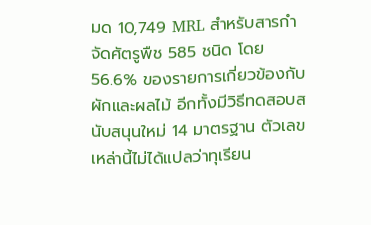มด 10,749 MRL สำหรับสารกำจัดศัตรูพืช 585 ชนิด โดย 56.6% ของรายการเกี่ยวข้องกับผักและผลไม้ อีกทั้งมีวิธีทดสอบสนับสนุนใหม่ 14 มาตรฐาน ตัวเลขเหล่านี้ไม่ได้แปลว่าทุเรียน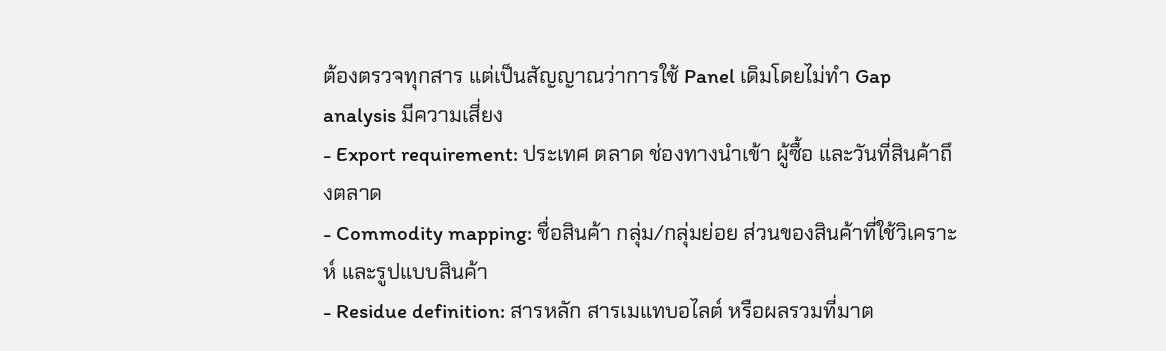ต้องตรวจทุกสาร แต่เป็นสัญญาณว่าการใช้ Panel เดิมโดยไม่ทำ Gap analysis มีความเสี่ยง
- Export requirement: ประเทศ ตลาด ช่องทางนำเข้า ผู้ซื้อ และวันที่สินค้าถึงตลาด
- Commodity mapping: ชื่อสินค้า กลุ่ม/กลุ่มย่อย ส่วนของสินค้าที่ใช้วิเคราะห์ และรูปแบบสินค้า
- Residue definition: สารหลัก สารเมแทบอไลต์ หรือผลรวมที่มาต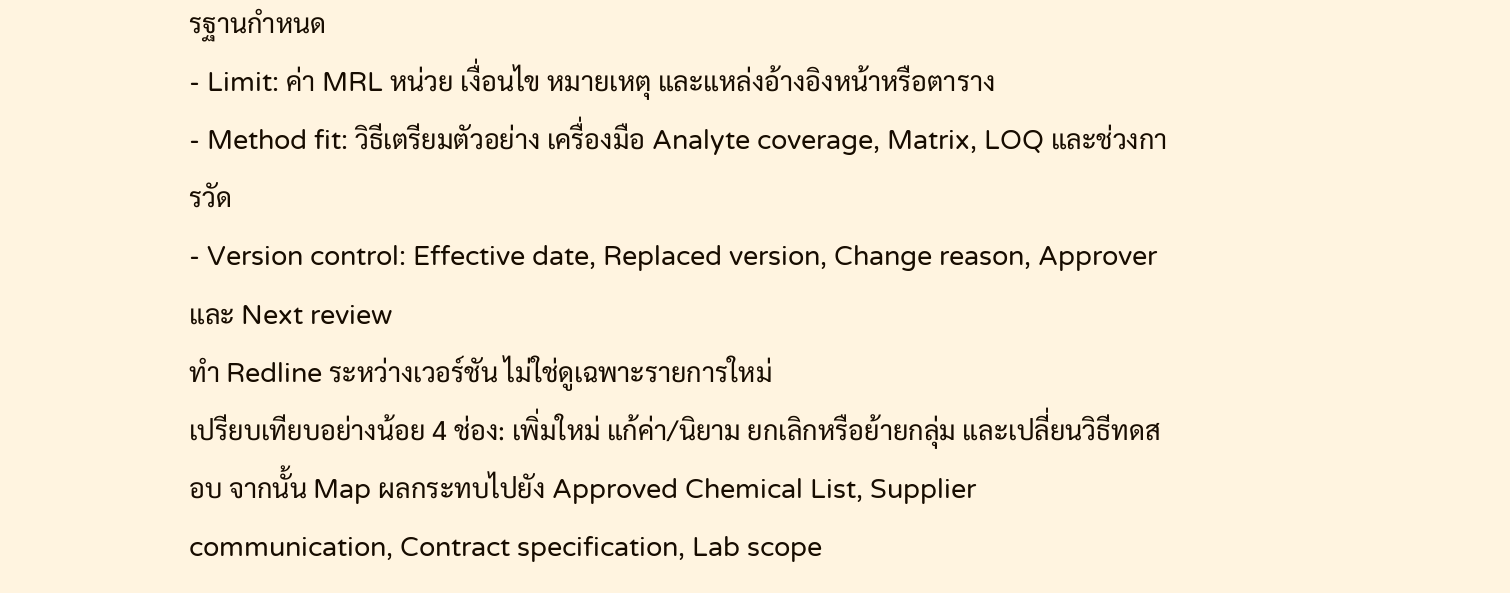รฐานกำหนด
- Limit: ค่า MRL หน่วย เงื่อนไข หมายเหตุ และแหล่งอ้างอิงหน้าหรือตาราง
- Method fit: วิธีเตรียมตัวอย่าง เครื่องมือ Analyte coverage, Matrix, LOQ และช่วงการวัด
- Version control: Effective date, Replaced version, Change reason, Approver และ Next review
ทำ Redline ระหว่างเวอร์ชัน ไม่ใช่ดูเฉพาะรายการใหม่
เปรียบเทียบอย่างน้อย 4 ช่อง: เพิ่มใหม่ แก้ค่า/นิยาม ยกเลิกหรือย้ายกลุ่ม และเปลี่ยนวิธีทดสอบ จากนั้น Map ผลกระทบไปยัง Approved Chemical List, Supplier communication, Contract specification, Lab scope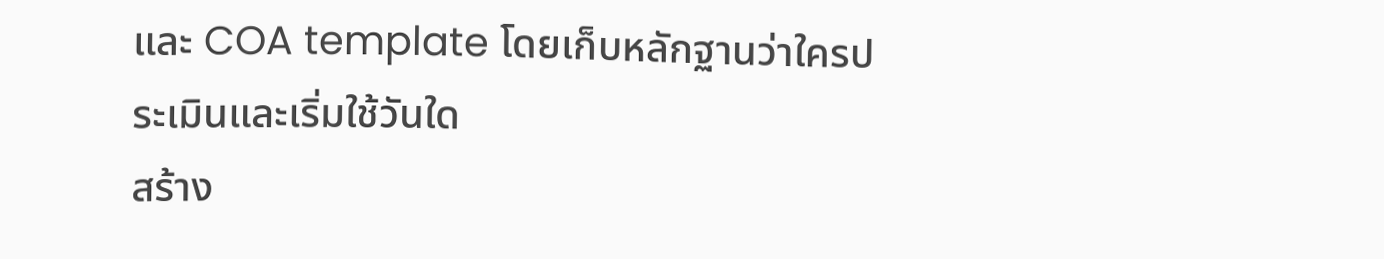และ COA template โดยเก็บหลักฐานว่าใครประเมินและเริ่มใช้วันใด
สร้าง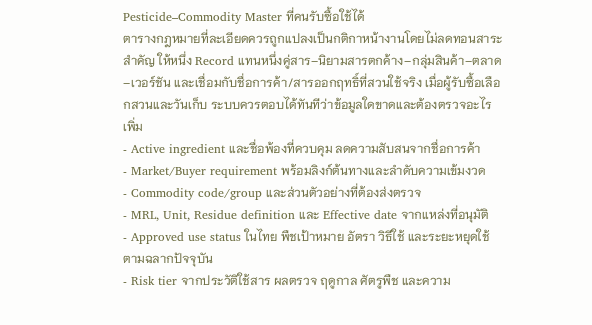Pesticide–Commodity Master ที่คนรับซื้อใช้ได้
ตารางกฎหมายที่ละเอียดควรถูกแปลงเป็นกติกาหน้างานโดยไม่ลดทอนสาระสำคัญ ให้หนึ่ง Record แทนหนึ่งคู่สาร–นิยามสารตกค้าง–กลุ่มสินค้า–ตลาด–เวอร์ชัน และเชื่อมกับชื่อการค้า/สารออกฤทธิ์ที่สวนใช้จริง เมื่อผู้รับซื้อเลือกสวนและวันเก็บ ระบบควรตอบได้ทันทีว่าข้อมูลใดขาดและต้องตรวจอะไรเพิ่ม
- Active ingredient และชื่อพ้องที่ควบคุม ลดความสับสนจากชื่อการค้า
- Market/Buyer requirement พร้อมลิงก์ต้นทางและลำดับความเข้มงวด
- Commodity code/group และส่วนตัวอย่างที่ต้องส่งตรวจ
- MRL, Unit, Residue definition และ Effective date จากแหล่งที่อนุมัติ
- Approved use status ในไทย พืชเป้าหมาย อัตรา วิธีใช้ และระยะหยุดใช้ตามฉลากปัจจุบัน
- Risk tier จากประวัติใช้สาร ผลตรวจ ฤดูกาล ศัตรูพืช และความ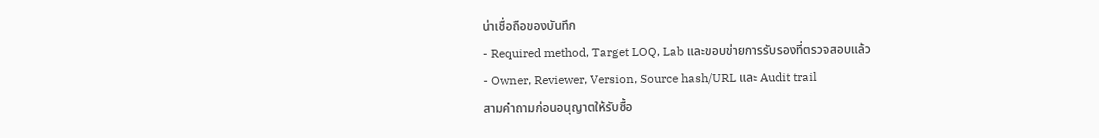น่าเชื่อถือของบันทึก
- Required method, Target LOQ, Lab และขอบข่ายการรับรองที่ตรวจสอบแล้ว
- Owner, Reviewer, Version, Source hash/URL และ Audit trail
สามคำถามก่อนอนุญาตให้รับซื้อ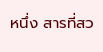หนึ่ง สารที่สว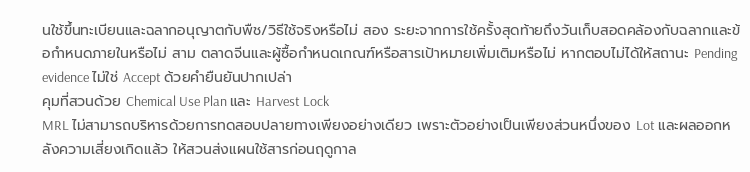นใช้ขึ้นทะเบียนและฉลากอนุญาตกับพืช/วิธีใช้จริงหรือไม่ สอง ระยะจากการใช้ครั้งสุดท้ายถึงวันเก็บสอดคล้องกับฉลากและข้อกำหนดภายในหรือไม่ สาม ตลาดจีนและผู้ซื้อกำหนดเกณฑ์หรือสารเป้าหมายเพิ่มเติมหรือไม่ หากตอบไม่ได้ให้สถานะ Pending evidence ไม่ใช่ Accept ด้วยคำยืนยันปากเปล่า
คุมที่สวนด้วย Chemical Use Plan และ Harvest Lock
MRL ไม่สามารถบริหารด้วยการทดสอบปลายทางเพียงอย่างเดียว เพราะตัวอย่างเป็นเพียงส่วนหนึ่งของ Lot และผลออกหลังความเสี่ยงเกิดแล้ว ให้สวนส่งแผนใช้สารก่อนฤดูกาล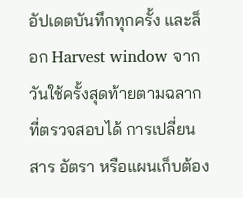อัปเดตบันทึกทุกครั้ง และล็อก Harvest window จากวันใช้ครั้งสุดท้ายตามฉลากที่ตรวจสอบได้ การเปลี่ยนสาร อัตรา หรือแผนเก็บต้อง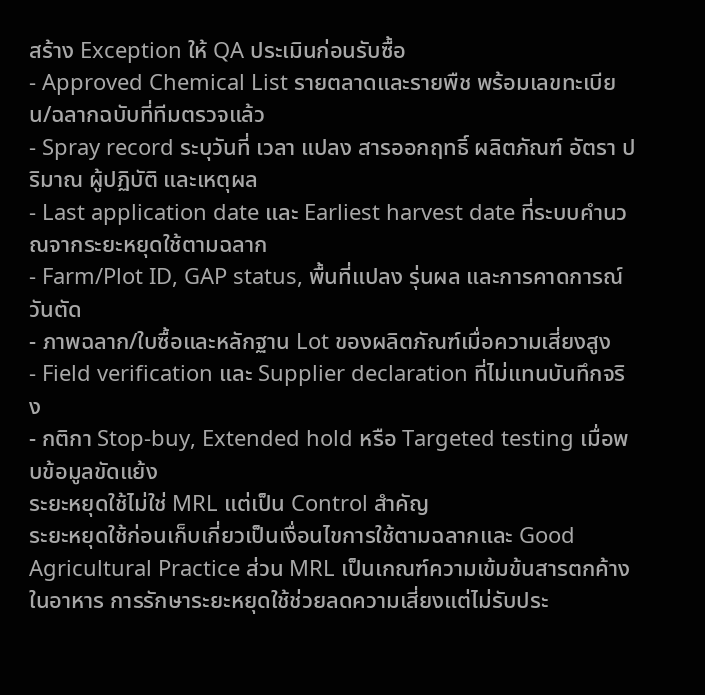สร้าง Exception ให้ QA ประเมินก่อนรับซื้อ
- Approved Chemical List รายตลาดและรายพืช พร้อมเลขทะเบียน/ฉลากฉบับที่ทีมตรวจแล้ว
- Spray record ระบุวันที่ เวลา แปลง สารออกฤทธิ์ ผลิตภัณฑ์ อัตรา ปริมาณ ผู้ปฏิบัติ และเหตุผล
- Last application date และ Earliest harvest date ที่ระบบคำนวณจากระยะหยุดใช้ตามฉลาก
- Farm/Plot ID, GAP status, พื้นที่แปลง รุ่นผล และการคาดการณ์วันตัด
- ภาพฉลาก/ใบซื้อและหลักฐาน Lot ของผลิตภัณฑ์เมื่อความเสี่ยงสูง
- Field verification และ Supplier declaration ที่ไม่แทนบันทึกจริง
- กติกา Stop-buy, Extended hold หรือ Targeted testing เมื่อพบข้อมูลขัดแย้ง
ระยะหยุดใช้ไม่ใช่ MRL แต่เป็น Control สำคัญ
ระยะหยุดใช้ก่อนเก็บเกี่ยวเป็นเงื่อนไขการใช้ตามฉลากและ Good Agricultural Practice ส่วน MRL เป็นเกณฑ์ความเข้มข้นสารตกค้างในอาหาร การรักษาระยะหยุดใช้ช่วยลดความเสี่ยงแต่ไม่รับประ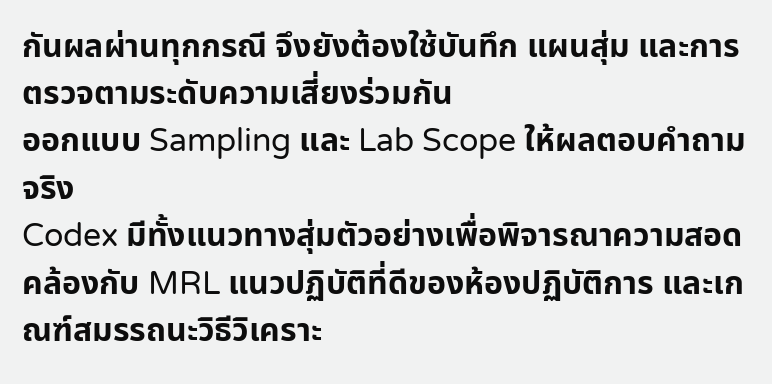กันผลผ่านทุกกรณี จึงยังต้องใช้บันทึก แผนสุ่ม และการตรวจตามระดับความเสี่ยงร่วมกัน
ออกแบบ Sampling และ Lab Scope ให้ผลตอบคำถามจริง
Codex มีทั้งแนวทางสุ่มตัวอย่างเพื่อพิจารณาความสอดคล้องกับ MRL แนวปฏิบัติที่ดีของห้องปฏิบัติการ และเกณฑ์สมรรถนะวิธีวิเคราะ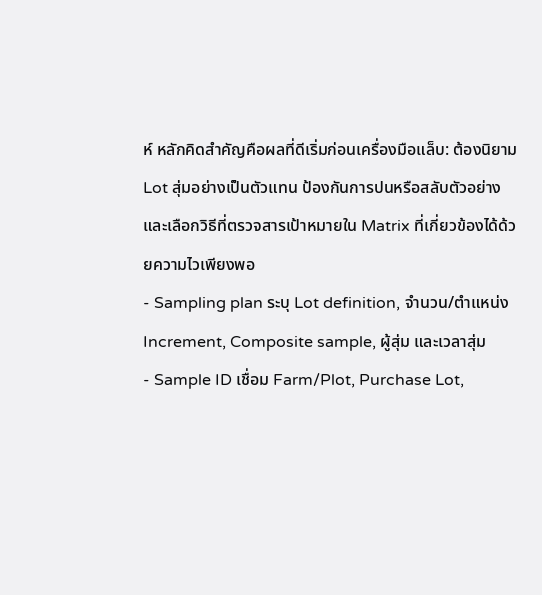ห์ หลักคิดสำคัญคือผลที่ดีเริ่มก่อนเครื่องมือแล็บ: ต้องนิยาม Lot สุ่มอย่างเป็นตัวแทน ป้องกันการปนหรือสลับตัวอย่าง และเลือกวิธีที่ตรวจสารเป้าหมายใน Matrix ที่เกี่ยวข้องได้ด้วยความไวเพียงพอ
- Sampling plan ระบุ Lot definition, จำนวน/ตำแหน่ง Increment, Composite sample, ผู้สุ่ม และเวลาสุ่ม
- Sample ID เชื่อม Farm/Plot, Purchase Lot,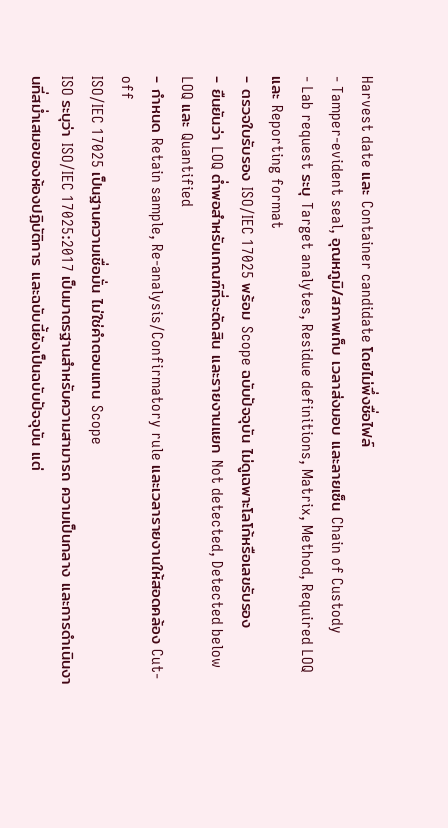Harvest date และ Container candidate โดยไม่พึ่งชื่อไฟล์
- Tamper-evident seal, อุณหภูมิ/สภาพเก็บ เวลาส่งมอบ และลายเซ็น Chain of Custody
- Lab request ระบุ Target analytes, Residue definitions, Matrix, Method, Required LOQ และ Reporting format
- ตรวจใบรับรอง ISO/IEC 17025 พร้อม Scope ฉบับปัจจุบัน ไม่ดูเฉพาะโลโก้หรือเลขรับรอง
- ยืนยันว่า LOQ ต่ำพอสำหรับเกณฑ์ที่จะตัดสิน และรายงานแยก Not detected, Detected below LOQ และ Quantified
- กำหนด Retain sample, Re-analysis/Confirmatory rule และเวลารายงานให้สอดคล้อง Cut-off
ISO/IEC 17025 เป็นฐานความเชื่อมั่น ไม่ใช่คำตอบแทน Scope
ISO ระบุว่า ISO/IEC 17025:2017 เป็นมาตรฐานสำหรับความสามารถ ความเป็นกลาง และการดำเนินงานที่สม่ำเสมอของห้องปฏิบัติการ และฉบับนี้ยังเป็นฉบับปัจจุบัน แต่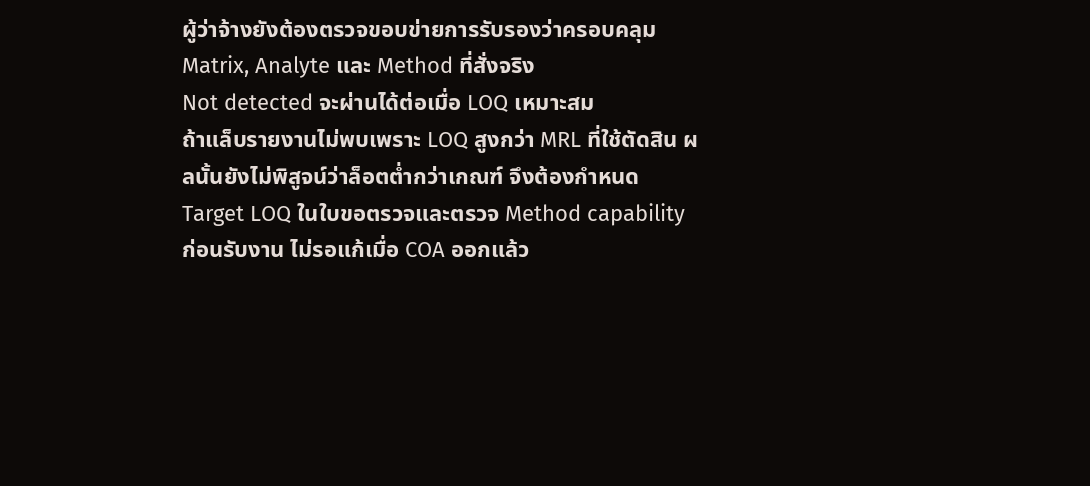ผู้ว่าจ้างยังต้องตรวจขอบข่ายการรับรองว่าครอบคลุม Matrix, Analyte และ Method ที่สั่งจริง
Not detected จะผ่านได้ต่อเมื่อ LOQ เหมาะสม
ถ้าแล็บรายงานไม่พบเพราะ LOQ สูงกว่า MRL ที่ใช้ตัดสิน ผลนั้นยังไม่พิสูจน์ว่าล็อตต่ำกว่าเกณฑ์ จึงต้องกำหนด Target LOQ ในใบขอตรวจและตรวจ Method capability ก่อนรับงาน ไม่รอแก้เมื่อ COA ออกแล้ว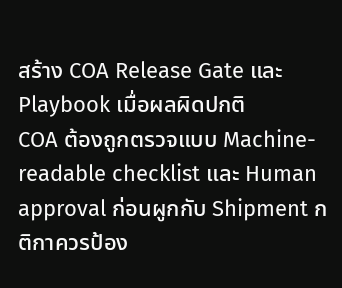สร้าง COA Release Gate และ Playbook เมื่อผลผิดปกติ
COA ต้องถูกตรวจแบบ Machine-readable checklist และ Human approval ก่อนผูกกับ Shipment กติกาควรป้อง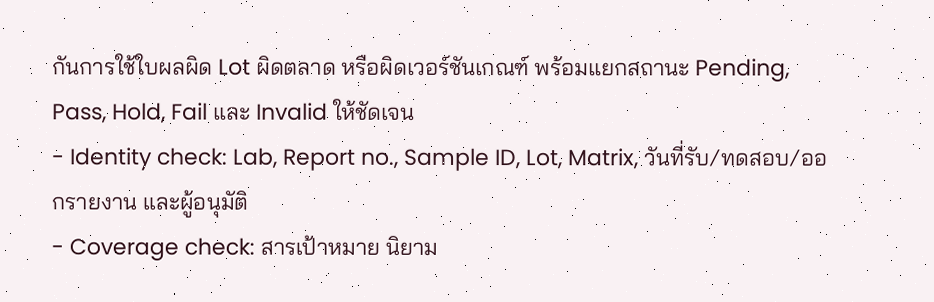กันการใช้ใบผลผิด Lot ผิดตลาด หรือผิดเวอร์ชันเกณฑ์ พร้อมแยกสถานะ Pending, Pass, Hold, Fail และ Invalid ให้ชัดเจน
- Identity check: Lab, Report no., Sample ID, Lot, Matrix, วันที่รับ/ทดสอบ/ออกรายงาน และผู้อนุมัติ
- Coverage check: สารเป้าหมาย นิยาม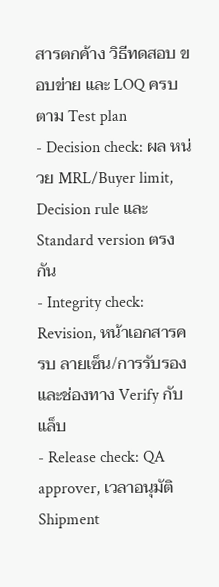สารตกค้าง วิธีทดสอบ ขอบข่าย และ LOQ ครบตาม Test plan
- Decision check: ผล หน่วย MRL/Buyer limit, Decision rule และ Standard version ตรงกัน
- Integrity check: Revision, หน้าเอกสารครบ ลายเซ็น/การรับรอง และช่องทาง Verify กับแล็บ
- Release check: QA approver, เวลาอนุมัติ Shipment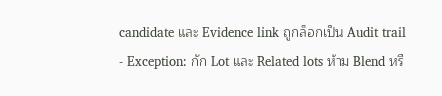candidate และ Evidence link ถูกล็อกเป็น Audit trail
- Exception: กัก Lot และ Related lots ห้าม Blend หรื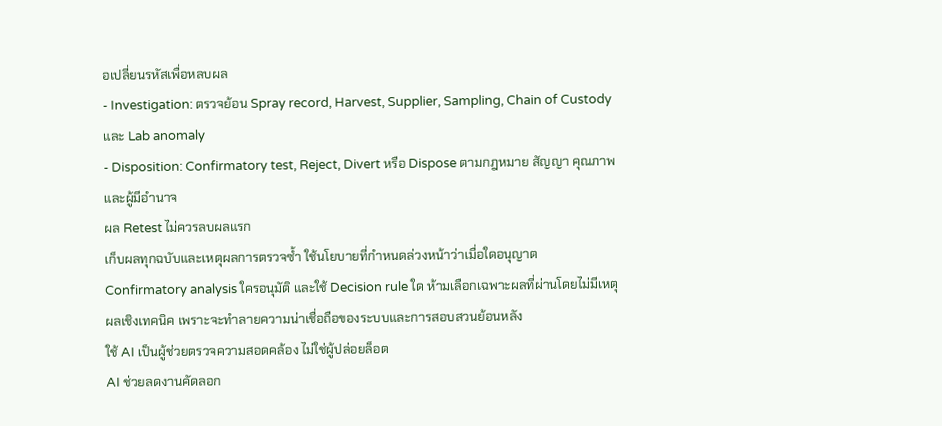อเปลี่ยนรหัสเพื่อหลบผล
- Investigation: ตรวจย้อน Spray record, Harvest, Supplier, Sampling, Chain of Custody และ Lab anomaly
- Disposition: Confirmatory test, Reject, Divert หรือ Dispose ตามกฎหมาย สัญญา คุณภาพ และผู้มีอำนาจ
ผล Retest ไม่ควรลบผลแรก
เก็บผลทุกฉบับและเหตุผลการตรวจซ้ำ ใช้นโยบายที่กำหนดล่วงหน้าว่าเมื่อใดอนุญาต Confirmatory analysis ใครอนุมัติ และใช้ Decision rule ใด ห้ามเลือกเฉพาะผลที่ผ่านโดยไม่มีเหตุผลเชิงเทคนิค เพราะจะทำลายความน่าเชื่อถือของระบบและการสอบสวนย้อนหลัง
ใช้ AI เป็นผู้ช่วยตรวจความสอดคล้อง ไม่ใช่ผู้ปล่อยล็อต
AI ช่วยลดงานคัดลอก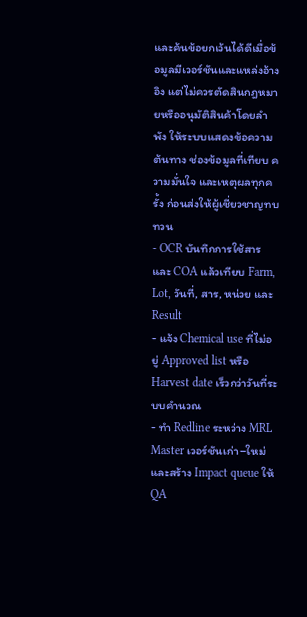และค้นข้อยกเว้นได้ดีเมื่อข้อมูลมีเวอร์ชันและแหล่งอ้างอิง แต่ไม่ควรตัดสินกฎหมายหรืออนุมัติสินค้าโดยลำพัง ให้ระบบแสดงข้อความต้นทาง ช่องข้อมูลที่เทียบ ความมั่นใจ และเหตุผลทุกครั้ง ก่อนส่งให้ผู้เชี่ยวชาญทบทวน
- OCR บันทึกการใช้สารและ COA แล้วเทียบ Farm, Lot, วันที่, สาร, หน่วย และ Result
- แจ้ง Chemical use ที่ไม่อยู่ Approved list หรือ Harvest date เร็วกว่าวันที่ระบบคำนวณ
- ทำ Redline ระหว่าง MRL Master เวอร์ชันเก่า–ใหม่และสร้าง Impact queue ให้ QA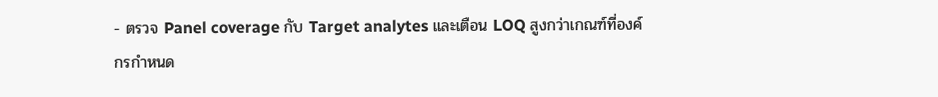- ตรวจ Panel coverage กับ Target analytes และเตือน LOQ สูงกว่าเกณฑ์ที่องค์กรกำหนด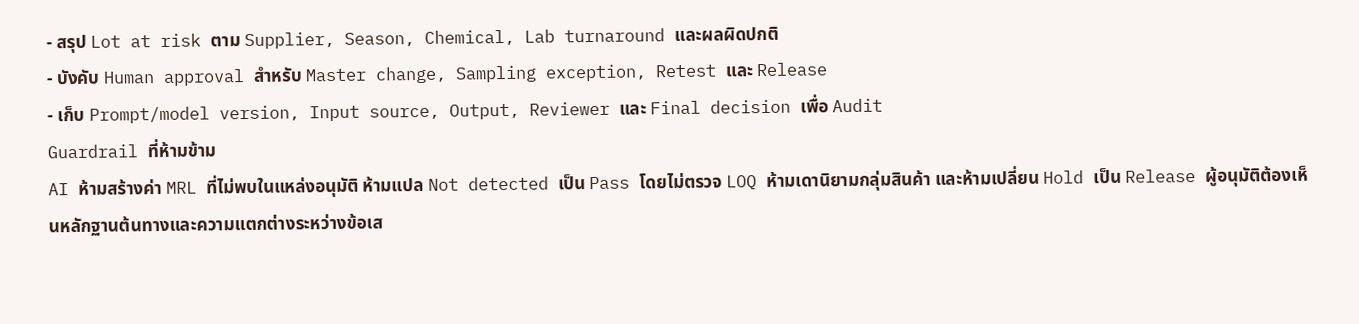- สรุป Lot at risk ตาม Supplier, Season, Chemical, Lab turnaround และผลผิดปกติ
- บังคับ Human approval สำหรับ Master change, Sampling exception, Retest และ Release
- เก็บ Prompt/model version, Input source, Output, Reviewer และ Final decision เพื่อ Audit
Guardrail ที่ห้ามข้าม
AI ห้ามสร้างค่า MRL ที่ไม่พบในแหล่งอนุมัติ ห้ามแปล Not detected เป็น Pass โดยไม่ตรวจ LOQ ห้ามเดานิยามกลุ่มสินค้า และห้ามเปลี่ยน Hold เป็น Release ผู้อนุมัติต้องเห็นหลักฐานต้นทางและความแตกต่างระหว่างข้อเส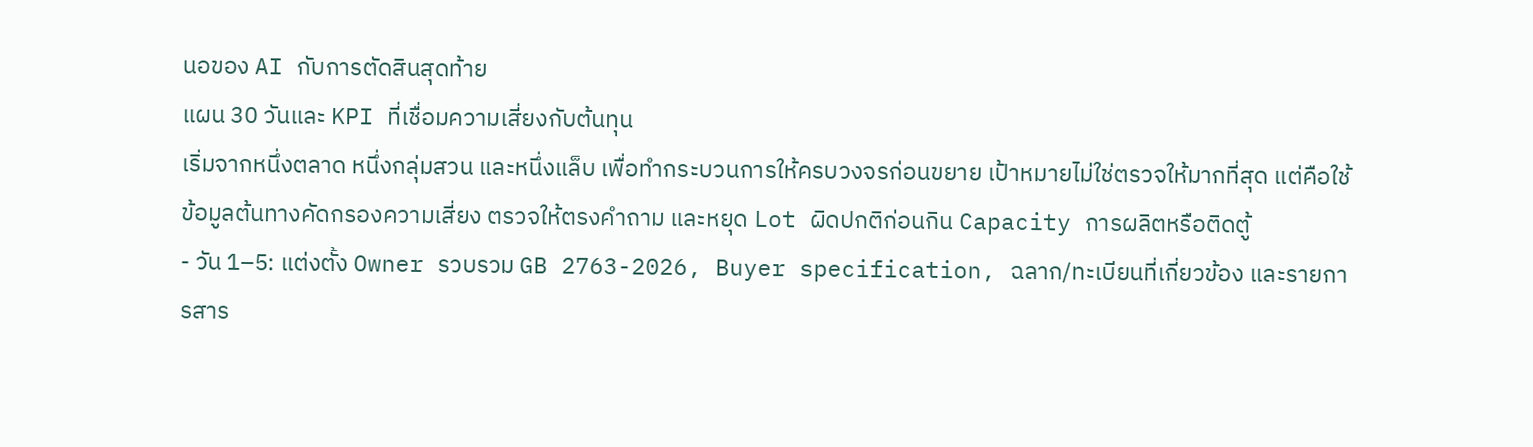นอของ AI กับการตัดสินสุดท้าย
แผน 30 วันและ KPI ที่เชื่อมความเสี่ยงกับต้นทุน
เริ่มจากหนึ่งตลาด หนึ่งกลุ่มสวน และหนึ่งแล็บ เพื่อทำกระบวนการให้ครบวงจรก่อนขยาย เป้าหมายไม่ใช่ตรวจให้มากที่สุด แต่คือใช้ข้อมูลต้นทางคัดกรองความเสี่ยง ตรวจให้ตรงคำถาม และหยุด Lot ผิดปกติก่อนกิน Capacity การผลิตหรือติดตู้
- วัน 1–5: แต่งตั้ง Owner รวบรวม GB 2763-2026, Buyer specification, ฉลาก/ทะเบียนที่เกี่ยวข้อง และรายการสาร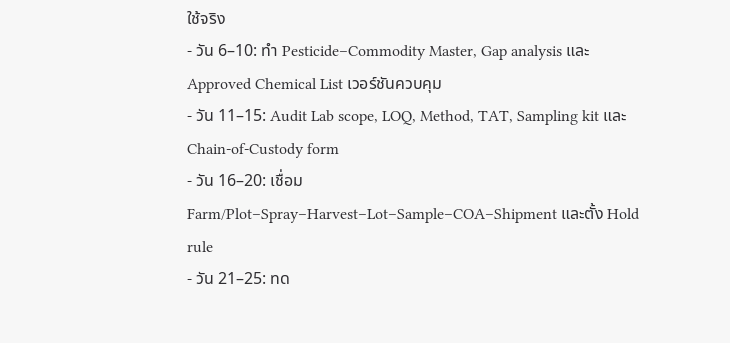ใช้จริง
- วัน 6–10: ทำ Pesticide–Commodity Master, Gap analysis และ Approved Chemical List เวอร์ชันควบคุม
- วัน 11–15: Audit Lab scope, LOQ, Method, TAT, Sampling kit และ Chain-of-Custody form
- วัน 16–20: เชื่อม Farm/Plot–Spray–Harvest–Lot–Sample–COA–Shipment และตั้ง Hold rule
- วัน 21–25: ทด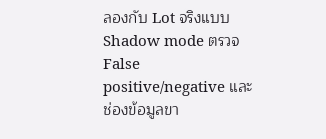ลองกับ Lot จริงแบบ Shadow mode ตรวจ False positive/negative และช่องข้อมูลขา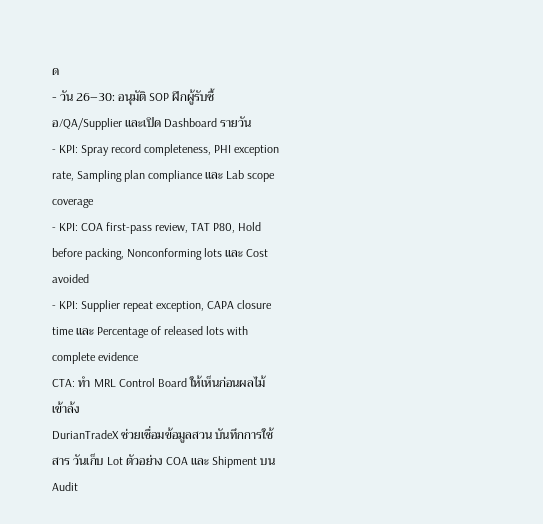ด
- วัน 26–30: อนุมัติ SOP ฝึกผู้รับซื้อ/QA/Supplier และเปิด Dashboard รายวัน
- KPI: Spray record completeness, PHI exception rate, Sampling plan compliance และ Lab scope coverage
- KPI: COA first-pass review, TAT P80, Hold before packing, Nonconforming lots และ Cost avoided
- KPI: Supplier repeat exception, CAPA closure time และ Percentage of released lots with complete evidence
CTA: ทำ MRL Control Board ให้เห็นก่อนผลไม้เข้าล้ง
DurianTradeX ช่วยเชื่อมข้อมูลสวน บันทึกการใช้สาร วันเก็บ Lot ตัวอย่าง COA และ Shipment บน Audit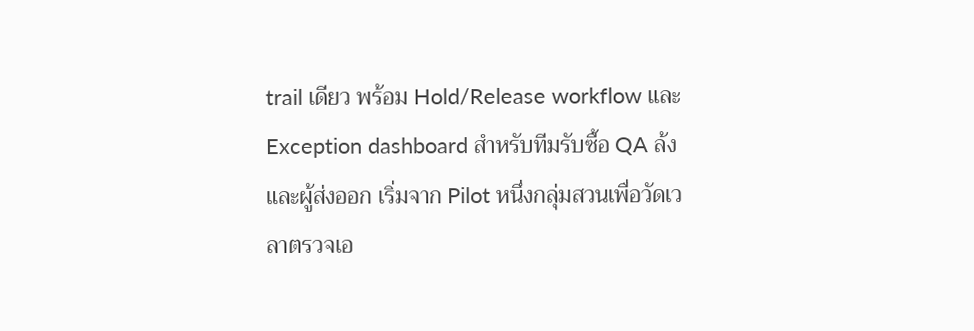trail เดียว พร้อม Hold/Release workflow และ Exception dashboard สำหรับทีมรับซื้อ QA ล้ง และผู้ส่งออก เริ่มจาก Pilot หนึ่งกลุ่มสวนเพื่อวัดเวลาตรวจเอ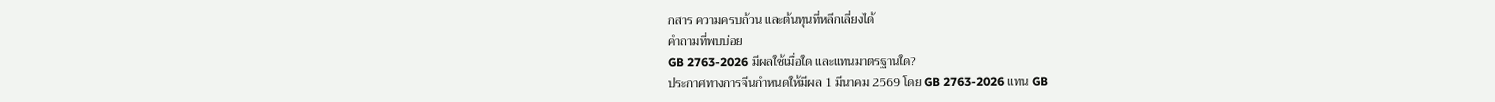กสาร ความครบถ้วน และต้นทุนที่หลีกเลี่ยงได้
คำถามที่พบบ่อย
GB 2763-2026 มีผลใช้เมื่อใด และแทนมาตรฐานใด?
ประกาศทางการจีนกำหนดให้มีผล 1 มีนาคม 2569 โดย GB 2763-2026 แทน GB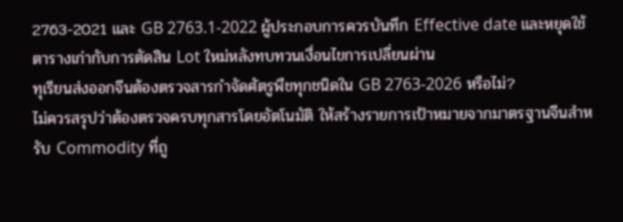2763-2021 และ GB 2763.1-2022 ผู้ประกอบการควรบันทึก Effective date และหยุดใช้ตารางเก่ากับการตัดสิน Lot ใหม่หลังทบทวนเงื่อนไขการเปลี่ยนผ่าน
ทุเรียนส่งออกจีนต้องตรวจสารกำจัดศัตรูพืชทุกชนิดใน GB 2763-2026 หรือไม่?
ไม่ควรสรุปว่าต้องตรวจครบทุกสารโดยอัตโนมัติ ให้สร้างรายการเป้าหมายจากมาตรฐานจีนสำหรับ Commodity ที่ถู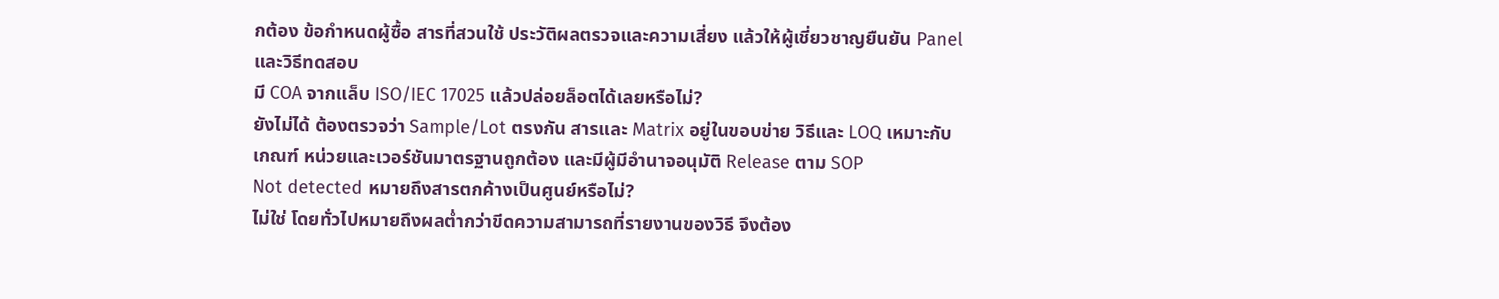กต้อง ข้อกำหนดผู้ซื้อ สารที่สวนใช้ ประวัติผลตรวจและความเสี่ยง แล้วให้ผู้เชี่ยวชาญยืนยัน Panel และวิธีทดสอบ
มี COA จากแล็บ ISO/IEC 17025 แล้วปล่อยล็อตได้เลยหรือไม่?
ยังไม่ได้ ต้องตรวจว่า Sample/Lot ตรงกัน สารและ Matrix อยู่ในขอบข่าย วิธีและ LOQ เหมาะกับเกณฑ์ หน่วยและเวอร์ชันมาตรฐานถูกต้อง และมีผู้มีอำนาจอนุมัติ Release ตาม SOP
Not detected หมายถึงสารตกค้างเป็นศูนย์หรือไม่?
ไม่ใช่ โดยทั่วไปหมายถึงผลต่ำกว่าขีดความสามารถที่รายงานของวิธี จึงต้อง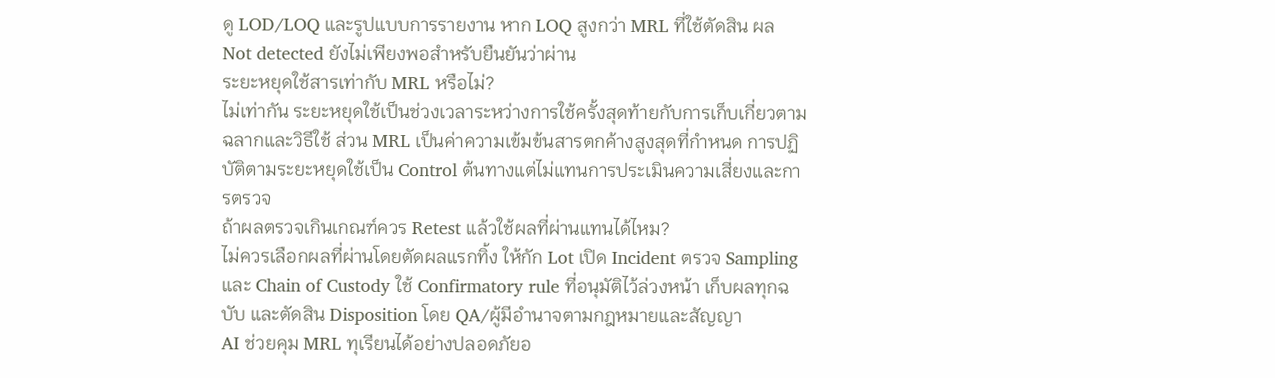ดู LOD/LOQ และรูปแบบการรายงาน หาก LOQ สูงกว่า MRL ที่ใช้ตัดสิน ผล Not detected ยังไม่เพียงพอสำหรับยืนยันว่าผ่าน
ระยะหยุดใช้สารเท่ากับ MRL หรือไม่?
ไม่เท่ากัน ระยะหยุดใช้เป็นช่วงเวลาระหว่างการใช้ครั้งสุดท้ายกับการเก็บเกี่ยวตามฉลากและวิธีใช้ ส่วน MRL เป็นค่าความเข้มข้นสารตกค้างสูงสุดที่กำหนด การปฏิบัติตามระยะหยุดใช้เป็น Control ต้นทางแต่ไม่แทนการประเมินความเสี่ยงและการตรวจ
ถ้าผลตรวจเกินเกณฑ์ควร Retest แล้วใช้ผลที่ผ่านแทนได้ไหม?
ไม่ควรเลือกผลที่ผ่านโดยตัดผลแรกทิ้ง ให้กัก Lot เปิด Incident ตรวจ Sampling และ Chain of Custody ใช้ Confirmatory rule ที่อนุมัติไว้ล่วงหน้า เก็บผลทุกฉบับ และตัดสิน Disposition โดย QA/ผู้มีอำนาจตามกฎหมายและสัญญา
AI ช่วยคุม MRL ทุเรียนได้อย่างปลอดภัยอ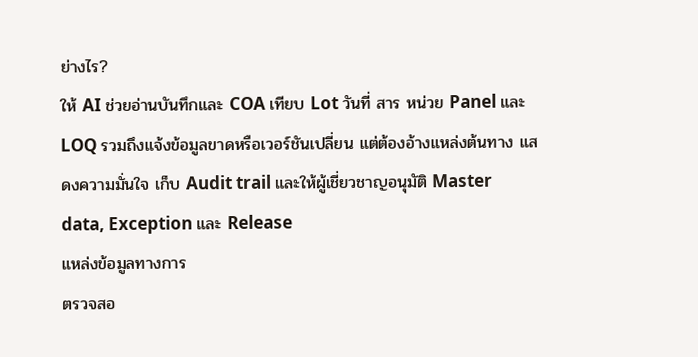ย่างไร?
ให้ AI ช่วยอ่านบันทึกและ COA เทียบ Lot วันที่ สาร หน่วย Panel และ LOQ รวมถึงแจ้งข้อมูลขาดหรือเวอร์ชันเปลี่ยน แต่ต้องอ้างแหล่งต้นทาง แสดงความมั่นใจ เก็บ Audit trail และให้ผู้เชี่ยวชาญอนุมัติ Master data, Exception และ Release
แหล่งข้อมูลทางการ
ตรวจสอ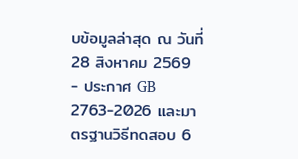บข้อมูลล่าสุด ณ วันที่ 28 สิงหาคม 2569
- ประกาศ GB 2763-2026 และมาตรฐานวิธีทดสอบ 6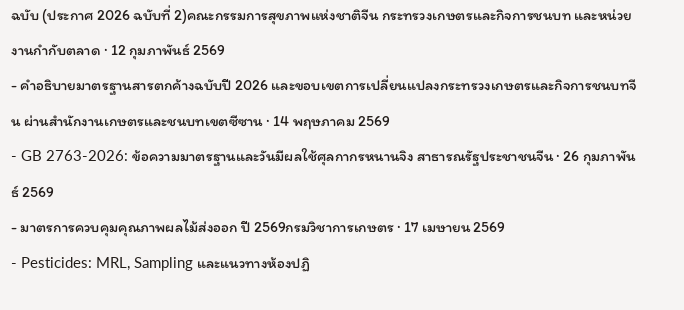ฉบับ (ประกาศ 2026 ฉบับที่ 2)คณะกรรมการสุขภาพแห่งชาติจีน กระทรวงเกษตรและกิจการชนบท และหน่วยงานกำกับตลาด · 12 กุมภาพันธ์ 2569
- คำอธิบายมาตรฐานสารตกค้างฉบับปี 2026 และขอบเขตการเปลี่ยนแปลงกระทรวงเกษตรและกิจการชนบทจีน ผ่านสำนักงานเกษตรและชนบทเขตซีซาน · 14 พฤษภาคม 2569
- GB 2763-2026: ข้อความมาตรฐานและวันมีผลใช้ศุลกากรหนานจิง สาธารณรัฐประชาชนจีน · 26 กุมภาพันธ์ 2569
- มาตรการควบคุมคุณภาพผลไม้ส่งออก ปี 2569กรมวิชาการเกษตร · 17 เมษายน 2569
- Pesticides: MRL, Sampling และแนวทางห้องปฏิ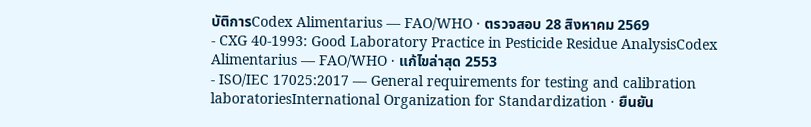บัติการCodex Alimentarius — FAO/WHO · ตรวจสอบ 28 สิงหาคม 2569
- CXG 40-1993: Good Laboratory Practice in Pesticide Residue AnalysisCodex Alimentarius — FAO/WHO · แก้ไขล่าสุด 2553
- ISO/IEC 17025:2017 — General requirements for testing and calibration laboratoriesInternational Organization for Standardization · ยืนยัน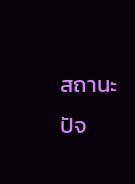สถานะปัจ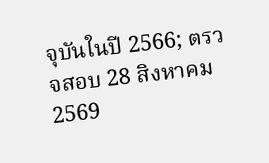จุบันในปี 2566; ตรวจสอบ 28 สิงหาคม 2569